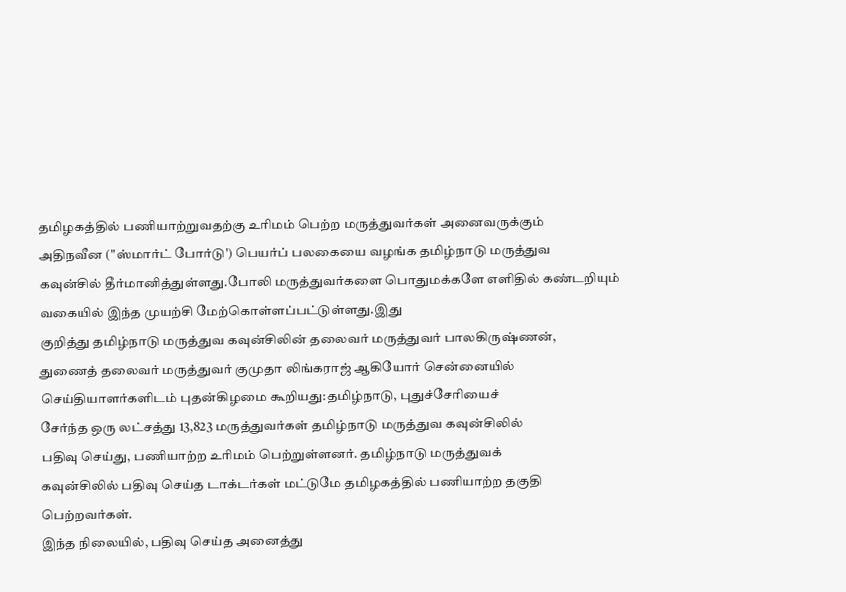தமிழகத்தில் பணியாற்றுவதற்கு உரிமம் பெற்ற மருத்துவர்கள் அனைவருக்கும்
அதிநவீன ("ஸ்மார்ட் போர்டு') பெயர்ப் பலகையை வழங்க தமிழ்நாடு மருத்துவ
கவுன்சில் தீர்மானித்துள்ளது.போலி மருத்துவர்களை பொதுமக்களே எளிதில் கண்டறியும் வகையில் இந்த முயற்சி மேற்கொள்ளப்பட்டுள்ளது.இது
குறித்து தமிழ்நாடு மருத்துவ கவுன்சிலின் தலைவர் மருத்துவர் பாலகிருஷ்ணன்,
துணைத் தலைவர் மருத்துவர் குமுதா லிங்கராஜ் ஆகியோர் சென்னையில்
செய்தியாளர்களிடம் புதன்கிழமை கூறியது:தமிழ்நாடு, புதுச்சேரியைச்
சேர்ந்த ஒரு லட்சத்து 13,823 மருத்துவர்கள் தமிழ்நாடு மருத்துவ கவுன்சிலில்
பதிவு செய்து, பணியாற்ற உரிமம் பெற்றுள்ளனர். தமிழ்நாடு மருத்துவக்
கவுன்சிலில் பதிவு செய்த டாக்டர்கள் மட்டுமே தமிழகத்தில் பணியாற்ற தகுதி
பெற்றவர்கள்.
இந்த நிலையில், பதிவு செய்த அனைத்து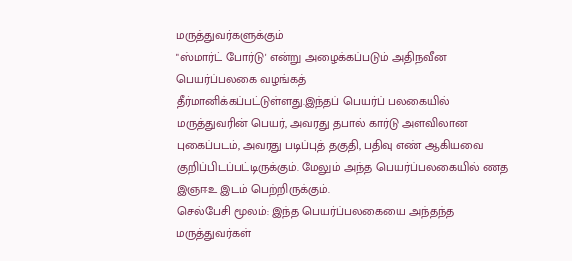மருத்துவர்களுக்கும்
"ஸ்மார்ட் போர்டு' என்று அழைக்கப்படும் அதிநவீன பெயர்ப்பலகை வழங்கத்
தீர்மானிக்கப்பட்டுள்ளது.இந்தப் பெயர்ப் பலகையில் மருத்துவரின் பெயர், அவரது தபால் கார்டு அளவிலான புகைப்படம், அவரது படிப்புத் தகுதி, பதிவு எண் ஆகியவை குறிப்பிடப்பட்டிருக்கும். மேலும் அந்த பெயர்ப்பலகையில் ணத இஞஈஉ இடம் பெற்றிருக்கும்.
செல்பேசி மூலம்: இந்த பெயர்ப்பலகையை அந்தந்த மருத்துவர்கள்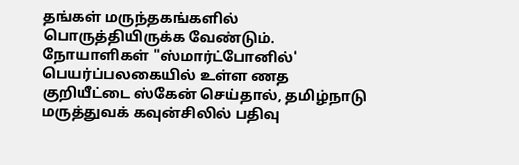தங்கள் மருந்தகங்களில் பொருத்தியிருக்க வேண்டும். நோயாளிகள் "ஸ்மார்ட்போனில்' பெயர்ப்பலகையில் உள்ள ணத குறியீட்டை ஸ்கேன் செய்தால், தமிழ்நாடு மருத்துவக் கவுன்சிலில் பதிவு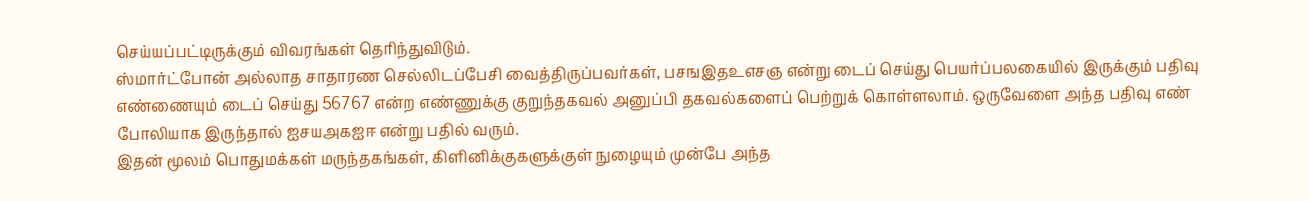செய்யப்பட்டிருக்கும் விவரங்கள் தெரிந்துவிடும்.
ஸ்மார்ட்போன் அல்லாத சாதாரண செல்லிடப்பேசி வைத்திருப்பவர்கள், பசஙஇதஉஎசஞ என்று டைப் செய்து பெயர்ப்பலகையில் இருக்கும் பதிவு எண்ணையும் டைப் செய்து 56767 என்ற எண்ணுக்கு குறுந்தகவல் அனுப்பி தகவல்களைப் பெற்றுக் கொள்ளலாம். ஒருவேளை அந்த பதிவு எண் போலியாக இருந்தால் ஐசயஅகஐஈ என்று பதில் வரும்.
இதன் மூலம் பொதுமக்கள் மருந்தகங்கள், கிளினிக்குகளுக்குள் நுழையும் முன்பே அந்த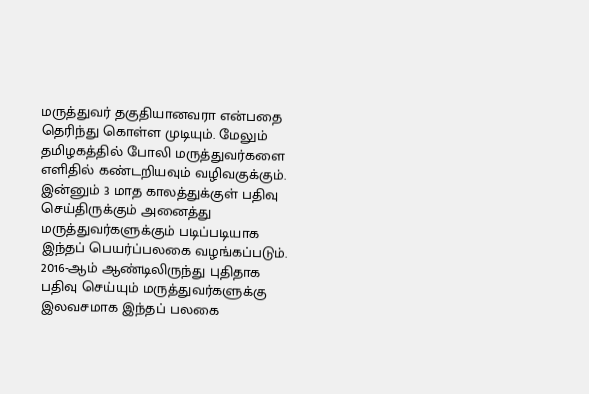மருத்துவர் தகுதியானவரா என்பதை தெரிந்து கொள்ள முடியும். மேலும் தமிழகத்தில் போலி மருத்துவர்களை எளிதில் கண்டறியவும் வழிவகுக்கும்.
இன்னும் 3 மாத காலத்துக்குள் பதிவு செய்திருக்கும் அனைத்து மருத்துவர்களுக்கும் படிப்படியாக இந்தப் பெயர்ப்பலகை வழங்கப்படும். 2016-ஆம் ஆண்டிலிருந்து புதிதாக பதிவு செய்யும் மருத்துவர்களுக்கு இலவசமாக இந்தப் பலகை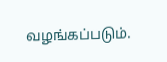வழங்கப்படும்.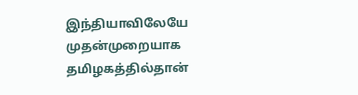இந்தியாவிலேயே முதன்முறையாக தமிழகத்தில்தான்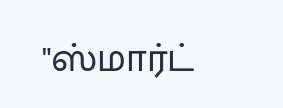"ஸ்மார்ட்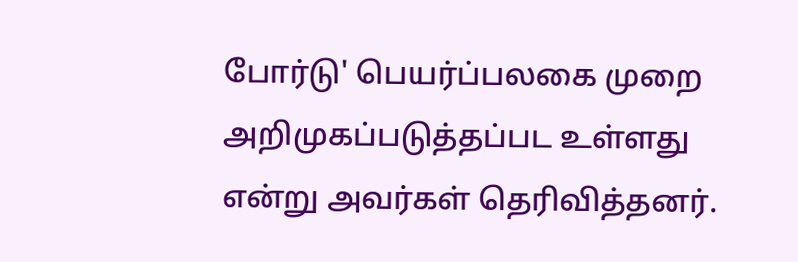போர்டு' பெயர்ப்பலகை முறை அறிமுகப்படுத்தப்பட உள்ளது என்று அவர்கள் தெரிவித்தனர்.